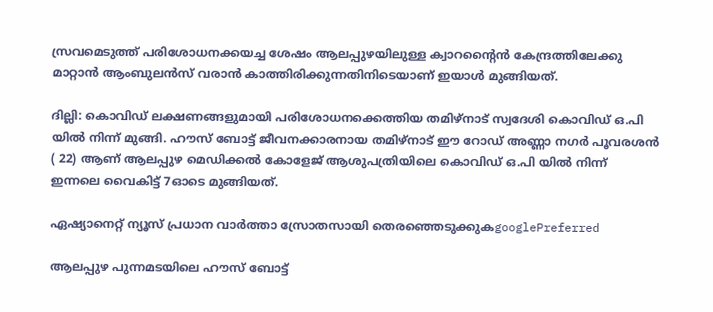സ്രവമെടുത്ത് പരിശോധനക്കയച്ച ശേഷം ആലപ്പുഴയിലുള്ള ക്വാറന്‍റൈന്‍ കേന്ദ്രത്തിലേക്കു മാറ്റാന്‍ ആംബുലൻസ് വരാൻ കാത്തിരിക്കുന്നതിനിടെയാണ് ഇയാള്‍ മുങ്ങിയത്.

ദില്ലി: കൊവിഡ് ലക്ഷണങ്ങളുമായി പരിശോധനക്കെത്തിയ തമിഴ്നാട് സ്വദേശി കൊവിഡ് ഒ.പി യിൽ നിന്ന് മുങ്ങി. ഹൗസ് ബോട്ട് ജീവനക്കാരനായ തമിഴ്നാട് ഈ റോഡ് അണ്ണാ നഗർ പൂവരശൻ ( 22) ആണ് ആലപ്പുഴ മെഡിക്കൽ കോളേജ് ആശുപത്രിയിലെ കൊവിഡ് ഒ.പി യിൽ നിന്ന് ഇന്നലെ വൈകിട്ട് 7ഓടെ മുങ്ങിയത്.

ഏഷ്യാനെറ്റ് ന്യൂസ് പ്രധാന വാർത്താ സ്രോതസായി തെരഞ്ഞെടുക്കുകgooglePreferred

ആലപ്പുഴ പുന്നമടയിലെ ഹൗസ് ബോട്ട്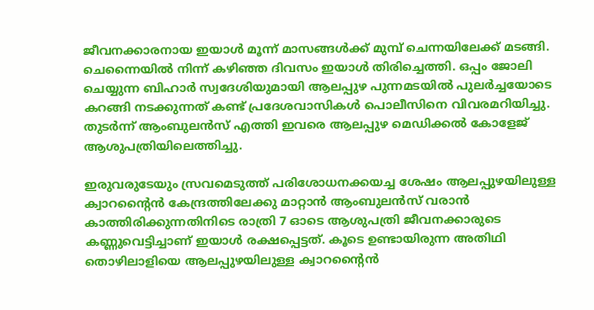ജീവനക്കാരനായ ഇയാൾ മൂന്ന് മാസങ്ങൾക്ക് മുമ്പ് ചെന്നയിലേക്ക് മടങ്ങി. ചെന്നൈയിൽ നിന്ന് കഴിഞ്ഞ ദിവസം ഇയാള്‍ തിരിച്ചെത്തി. ഒപ്പം ജോലി ചെയ്യുന്ന ബിഹാര്‍ സ്വദേശിയുമായി ആലപ്പുഴ പുന്നമടയില്‍ പുലര്‍ച്ചയോടെ കറങ്ങി നടക്കുന്നത് കണ്ട് പ്രദേശവാസികള്‍ പൊലീസിനെ വിവരമറിയിച്ചു. തുടര്‍ന്ന് ആംബുലന്‍സ് എത്തി ഇവരെ ആലപ്പുഴ മെഡിക്കല്‍ കോളേജ് ആശുപത്രിയിലെത്തിച്ചു.

ഇരുവരുടേയും സ്രവമെടുത്ത് പരിശോധനക്കയച്ച ശേഷം ആലപ്പുഴയിലുള്ള ക്വാറന്‍റൈന്‍ കേന്ദ്രത്തിലേക്കു മാറ്റാന്‍ ആംബുലൻസ് വരാൻ കാത്തിരിക്കുന്നതിനിടെ രാത്രി 7 ഓടെ ആശുപത്രി ജീവനക്കാരുടെ കണ്ണുവെട്ടിച്ചാണ് ഇയാള്‍ രക്ഷപ്പെട്ടത്. കൂടെ ഉണ്ടായിരുന്ന അതിഥി തൊഴിലാളിയെ ആലപ്പുഴയിലുള്ള ക്വാറന്‍റൈന്‍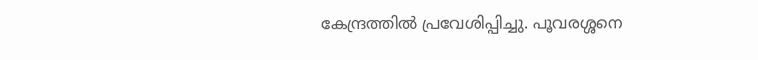കേന്ദ്രത്തില്‍ പ്രവേശിപ്പിച്ചു. പൂവരശ്ശനെ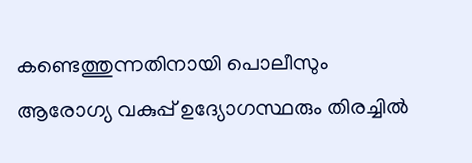കണ്ടെത്തുന്നതിനായി പൊലീസും ആരോഗ്യ വകുപ്പ് ഉദ്യോഗസ്ഥരും തിരച്ചിൽ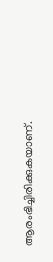ആരംഭിച്ചിരിക്കുകയാണ്.